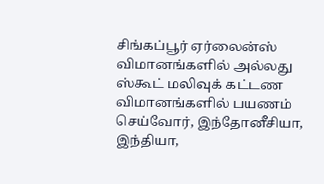சிங்கப்பூர் ஏர்லைன்ஸ் விமானங்களில் அல்லது ஸ்கூட் மலிவுக் கட்டண விமானங்களில் பயணம் செய்வோர், இந்தோனீசியா, இந்தியா,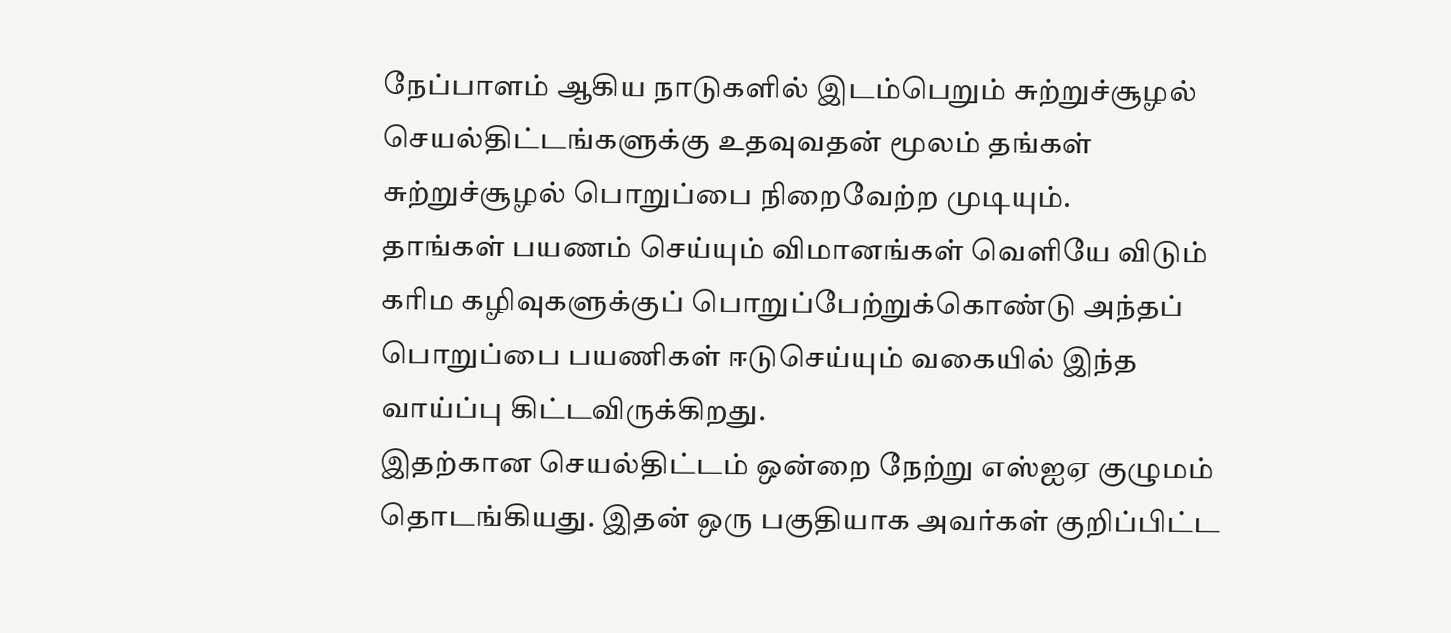நேப்பாளம் ஆகிய நாடுகளில் இடம்பெறும் சுற்றுச்சூழல் செயல்திட்டங்களுக்கு உதவுவதன் மூலம் தங்கள் சுற்றுச்சூழல் பொறுப்பை நிறைவேற்ற முடியும்.
தாங்கள் பயணம் செய்யும் விமானங்கள் வெளியே விடும் கரிம கழிவுகளுக்குப் பொறுப்பேற்றுக்கொண்டு அந்தப் பொறுப்பை பயணிகள் ஈடுசெய்யும் வகையில் இந்த வாய்ப்பு கிட்டவிருக்கிறது.
இதற்கான செயல்திட்டம் ஒன்றை நேற்று எஸ்ஐஏ குழுமம் தொடங்கியது. இதன் ஒரு பகுதியாக அவர்கள் குறிப்பிட்ட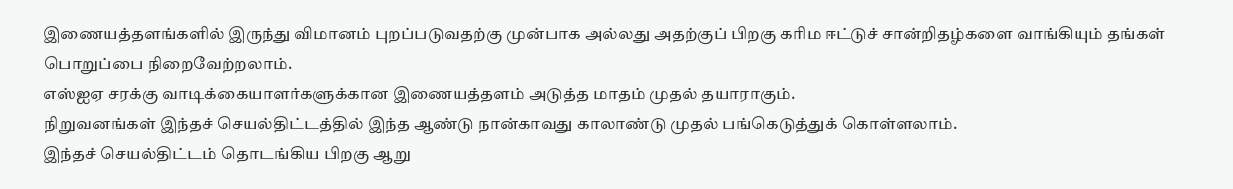இணையத்தளங்களில் இருந்து விமானம் புறப்படுவதற்கு முன்பாக அல்லது அதற்குப் பிறகு கரிம ஈட்டுச் சான்றிதழ்களை வாங்கியும் தங்கள் பொறுப்பை நிறைவேற்றலாம்.
எஸ்ஐஏ சரக்கு வாடிக்கையாளர்களுக்கான இணையத்தளம் அடுத்த மாதம் முதல் தயாராகும்.
நிறுவனங்கள் இந்தச் செயல்திட்டத்தில் இந்த ஆண்டு நான்காவது காலாண்டு முதல் பங்கெடுத்துக் கொள்ளலாம்.
இந்தச் செயல்திட்டம் தொடங்கிய பிறகு ஆறு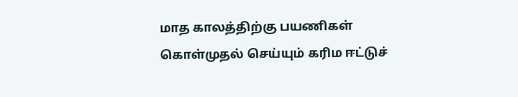மாத காலத்திற்கு பயணிகள் கொள்முதல் செய்யும் கரிம ஈட்டுச்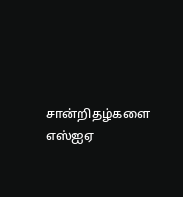சான்றிதழ்களை எஸ்ஐஏ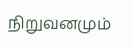நிறுவனமும்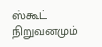ஸ்கூட் நிறுவனமும்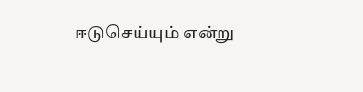ஈடுசெய்யும் என்று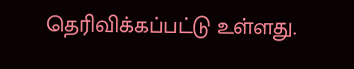தெரிவிக்கப்பட்டு உள்ளது.